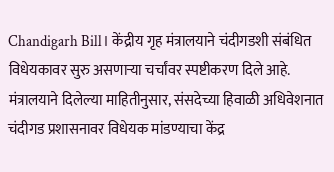Chandigarh Bill। केंद्रीय गृह मंत्रालयाने चंदीगडशी संबंधित विधेयकावर सुरु असणाऱ्या चर्चांवर स्पष्टीकरण दिले आहे. मंत्रालयाने दिलेल्या माहितीनुसार, संसदेच्या हिवाळी अधिवेशनात चंदीगड प्रशासनावर विधेयक मांडण्याचा केंद्र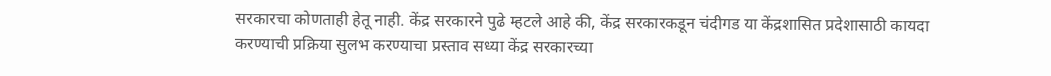सरकारचा कोणताही हेतू नाही. केंद्र सरकारने पुढे म्हटले आहे की, केंद्र सरकारकडून चंदीगड या केंद्रशासित प्रदेशासाठी कायदा करण्याची प्रक्रिया सुलभ करण्याचा प्रस्ताव सध्या केंद्र सरकारच्या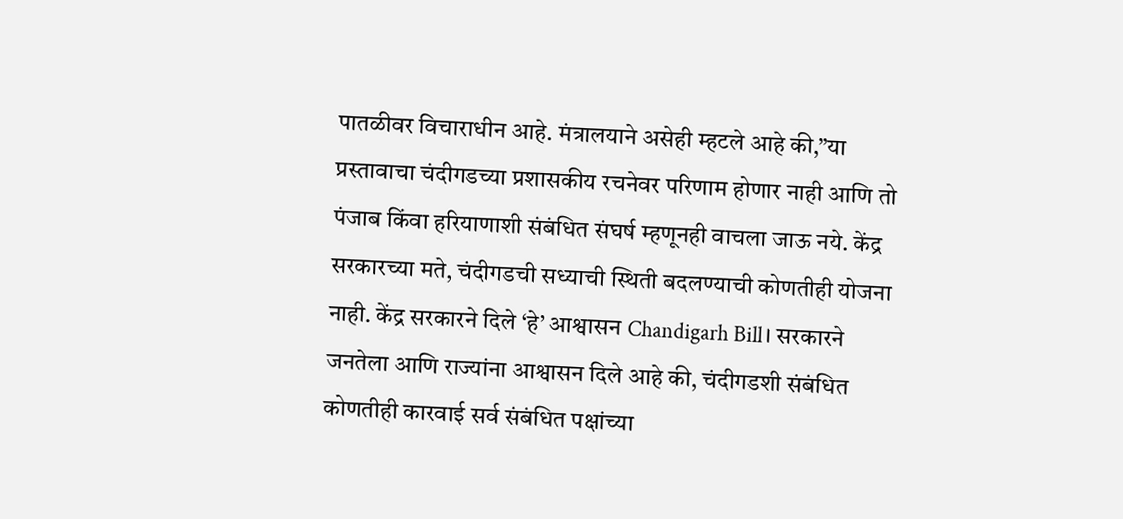पातळीवर विचाराधीन आहे. मंत्रालयाने असेही म्हटले आहे की,”या प्रस्तावाचा चंदीगडच्या प्रशासकीय रचनेवर परिणाम होणार नाही आणि तो पंजाब किंवा हरियाणाशी संबंधित संघर्ष म्हणूनही वाचला जाऊ नये. केंद्र सरकारच्या मते, चंदीगडची सध्याची स्थिती बदलण्याची कोणतीही योजना नाही. केंद्र सरकारने दिले ‘हे’ आश्वासन Chandigarh Bill। सरकारने जनतेला आणि राज्यांना आश्वासन दिले आहे की, चंदीगडशी संबंधित कोणतीही कारवाई सर्व संबंधित पक्षांच्या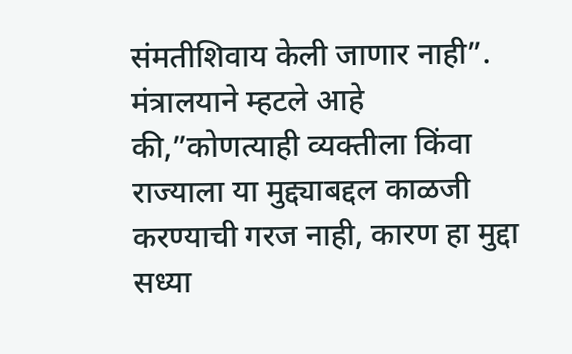संमतीशिवाय केली जाणार नाही”. मंत्रालयाने म्हटले आहे की,”कोणत्याही व्यक्तीला किंवा राज्याला या मुद्द्याबद्दल काळजी करण्याची गरज नाही, कारण हा मुद्दा सध्या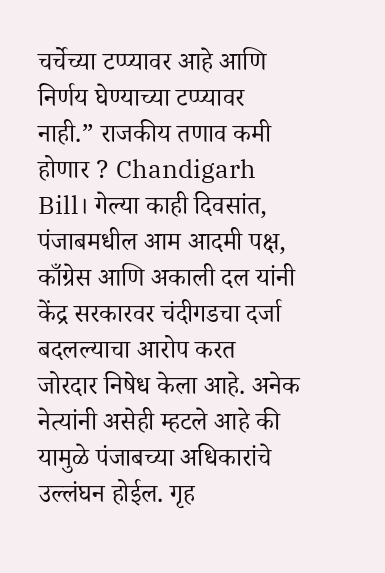चर्चेच्या टप्प्यावर आहे आणि निर्णय घेण्याच्या टप्प्यावर नाही.” राजकीय तणाव कमी होणार ? Chandigarh Bill। गेल्या काही दिवसांत, पंजाबमधील आम आदमी पक्ष, काँग्रेस आणि अकाली दल यांनी केंद्र सरकारवर चंदीगडचा दर्जा बदलल्याचा आरोप करत जोरदार निषेध केला आहे. अनेक नेत्यांनी असेही म्हटले आहे की यामुळे पंजाबच्या अधिकारांचे उल्लंघन होईल. गृह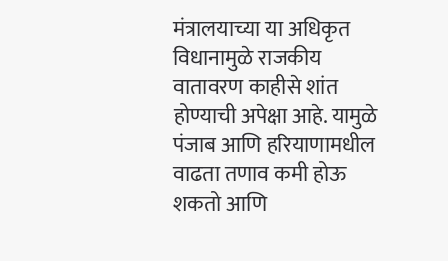मंत्रालयाच्या या अधिकृत विधानामुळे राजकीय वातावरण काहीसे शांत होण्याची अपेक्षा आहे. यामुळे पंजाब आणि हरियाणामधील वाढता तणाव कमी होऊ शकतो आणि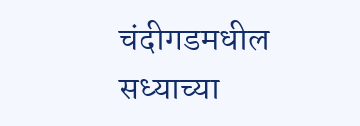चंदीगडमधील सध्याच्या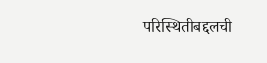परिस्थितीबद्दलची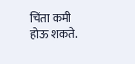चिंता कमी होऊ शकते.